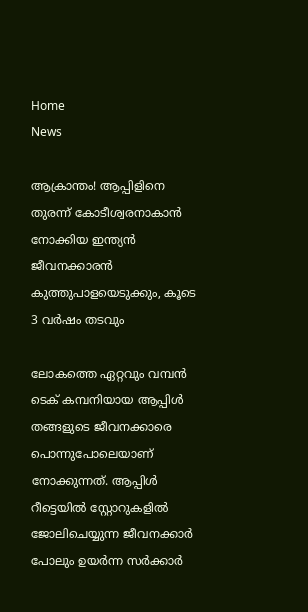Home
News

ആക്രാന്തം! ആപ്പിളിനെ തുരന്ന് കോടീശ്വരനാകാൻ നോക്കിയ ഇന്ത്യൻ ജീവനക്കാരൻ കുത്തുപാളയെടുക്കും, കൂടെ 3 വർഷം തടവും

ലോകത്തെ ഏറ്റവും വമ്പൻ ടെക് കമ്പനിയായ ആപ്പിൾ തങ്ങളുടെ ജീവനക്കാരെ പൊന്നുപോലെയാണ് നോക്കുന്നത്. ആപ്പിൾ റീട്ടെയിൽ സ്റ്റോറുകളിൽ ജോലിചെയ്യുന്ന ജീവനക്കാർ പോലും ഉയർന്ന സർക്കാർ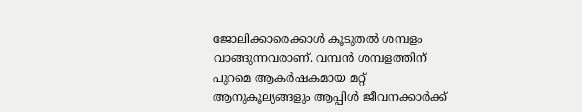ജോലിക്കാരെക്കാൾ കൂടുതൽ ശമ്പളം വാങ്ങുന്നവരാണ്. വമ്പൻ ശമ്പളത്തിന് പുറമെ ആകർഷകമായ മറ്റ് ആനുകൂല്യങ്ങളും ആപ്പിൾ ജീവനക്കാർക്ക്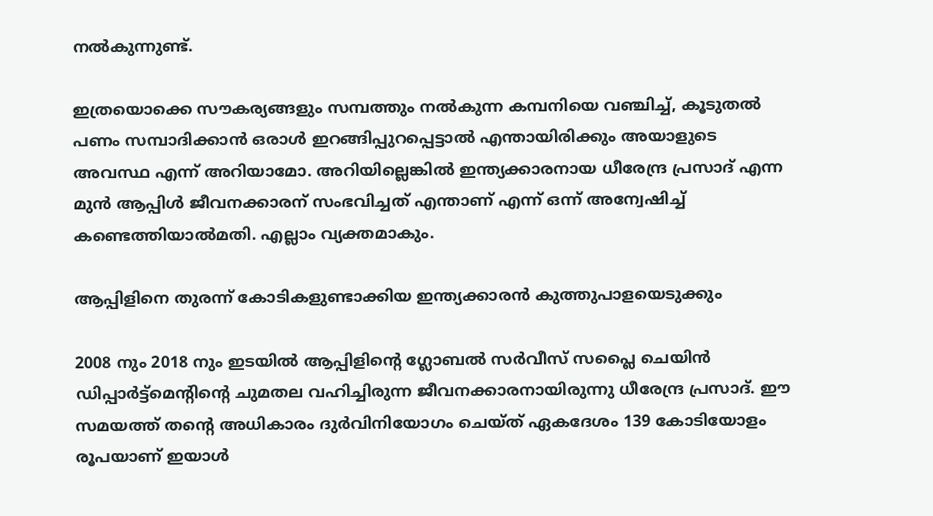നൽകുന്നുണ്ട്.

ഇത്രയൊക്കെ സൗകര്യങ്ങളും സമ്പത്തും നൽകുന്ന കമ്പനിയെ വഞ്ചിച്ച്, കൂടുതൽ പണം സമ്പാദിക്കാൻ ഒരാൾ ഇറങ്ങിപ്പുറപ്പെട്ടാൽ എന്തായിരിക്കും അ‌യാളുടെ അ‌വസ്ഥ എന്ന് അ‌റിയാമോ. അ‌റിയില്ലെങ്കിൽ ഇന്ത്യക്കാരനായ ധീരേന്ദ്ര പ്രസാദ് എന്ന മുൻ ആപ്പിൾ ജീവനക്കാരന് സംഭവിച്ചത് എന്താണ് എന്ന് ഒന്ന് അ‌ന്വേഷിച്ച് കണ്ടെത്തിയാൽമതി. എല്ലാം വ്യക്തമാകും.

ആപ്പിളിനെ തുരന്ന് കോടികളുണ്ടാക്കിയ ഇന്ത്യക്കാരൻ കുത്തുപാളയെടുക്കും

2008 നും 2018 നും ഇടയിൽ ആപ്പിളിന്റെ ഗ്ലോബൽ സർവീസ് സപ്ലൈ ചെയിൻ ഡിപ്പാർട്ട്‌മെന്റിന്റെ ചുമതല വഹിച്ചിരുന്ന ജീവനക്കാരനായിരുന്നു ധീരേന്ദ്ര പ്രസാദ്. ഈ സമയത്ത് തന്റെ അ‌ധികാരം ദുർവിനിയോഗം ചെയ്ത് ഏകദേശം 139 കോടിയോളം രൂപയാണ് ഇയാൾ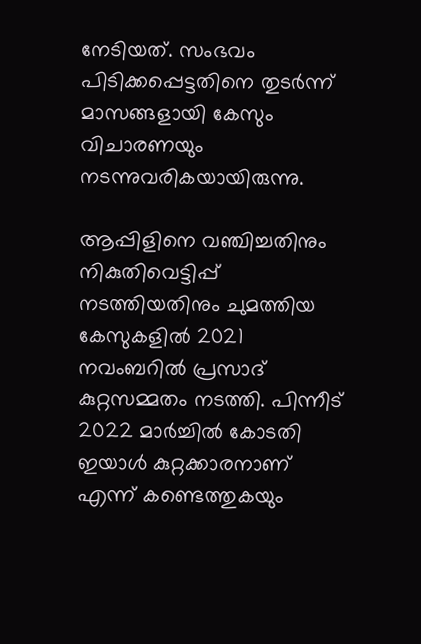നേടിയത്. സംഭവം പിടിക്കപ്പെട്ടതിനെ തുടർന്ന് മാസങ്ങളായി കേസും വിചാരണയും നടന്നുവരികയായിരുന്നു.

ആപ്പിളിനെ വഞ്ചിച്ചതിനും നികുതിവെട്ടിപ്പ് നടത്തിയതിനും ചുമത്തിയ കേസുകളിൽ 2021 നവംബറിൽ പ്രസാദ് കുറ്റസമ്മതം നടത്തി. പിന്നീട് 2022 മാർച്ചിൽ കോടതി ഇയാൾ കുറ്റക്കാരനാണ് എന്ന് കണ്ടെത്തുകയും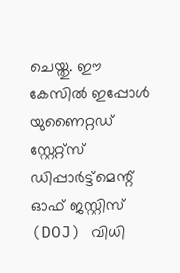ചെയ്തു. ഈ കേസിൽ ഇപ്പോൾ യുണൈറ്റഡ് സ്റ്റേറ്റ്സ് ഡിപ്പാർട്ട്മെന്റ് ഓഫ് ജസ്റ്റിസ് (DOJ) വിധി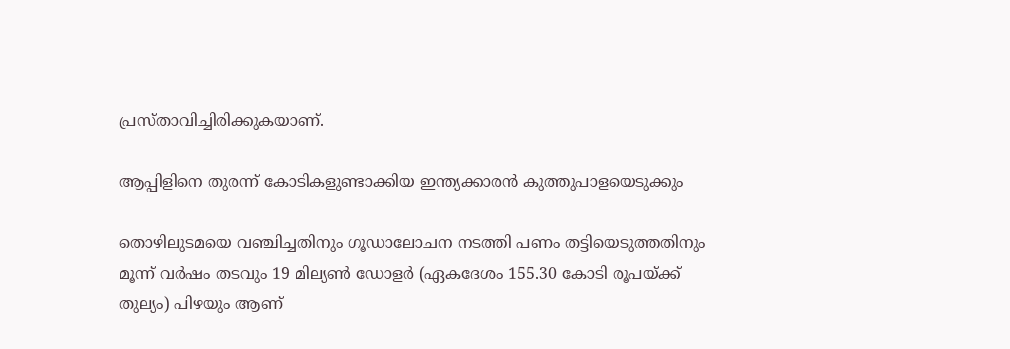പ്രസ്താവിച്ചിരിക്കുകയാണ്.

ആപ്പിളിനെ തുരന്ന് കോടികളുണ്ടാക്കിയ ഇന്ത്യക്കാരൻ കുത്തുപാളയെടുക്കും

തൊഴിലുടമയെ വഞ്ചിച്ചതിനും ഗൂഡാലോചന നടത്തി പണം തട്ടിയെടുത്തതിനും മൂന്ന് വർഷം തടവും 19 മില്യൺ ഡോളർ (ഏകദേശം 155.30 കോടി രൂപയ്ക്ക് തുല്യം) പിഴയും ആണ്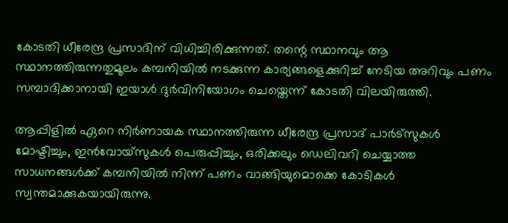കോടതി ധീരേന്ദ്ര പ്രസാദിന് വിധിച്ചിരിക്കുന്നത്. തന്റെ സ്ഥാനവും ആ സ്ഥാനത്തിരുന്നതുമൂലം കമ്പനിയിൽ നടക്കുന്ന കാര്യങ്ങളെക്കുറിച്ച് നേടിയ അ‌റിവും പണം സമ്പാദിക്കാനായി ഇയാൾ ദുർവിനിയോഗം ചെയ്തെന്ന് കോടതി വിലയിരുത്തി.

ആപ്പിളിൽ ഏറെ നിർണായക സ്ഥാനത്തിരുന്ന ധീരേന്ദ്ര പ്രസാദ് പാർട്‌സുകൾ മോഷ്ടിച്ചും, ഇൻവോയ്‌സുകൾ പെരുപ്പിച്ചും, ഒരിക്കലും ഡെലിവറി ചെയ്യാത്ത സാധനങ്ങൾക്ക് കമ്പനിയിൽ നിന്ന് പണം വാങ്ങിയുമൊക്കെ കോടികൾ സ്വന്തമാക്കുകയായിരുന്നു.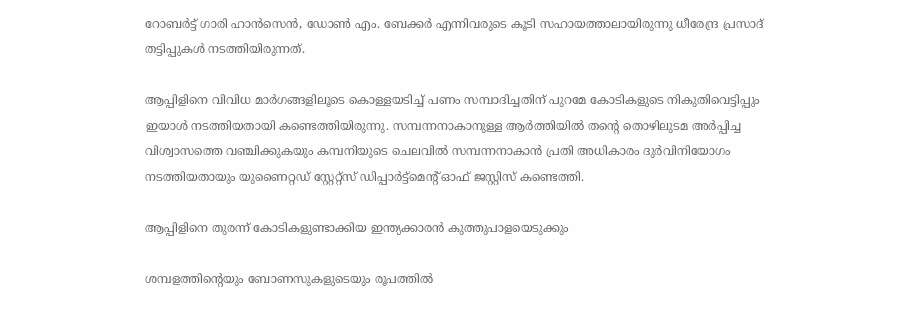റോബർട്ട് ഗാരി ഹാൻസെൻ, ഡോൺ എം. ബേക്കർ എന്നിവരുടെ കൂടി സഹായത്താലായിരുന്നു ധീരേന്ദ്ര പ്രസാദ് തട്ടിപ്പുകൾ നടത്തിയിരുന്നത്.

ആപ്പിളിനെ വിവിധ മാർഗങ്ങളിലൂടെ കൊള്ളയടിച്ച് പണം സമ്പാദിച്ചതിന് പുറമേ കോടികളുടെ നികുതിവെട്ടിപ്പും ഇയാൾ നടത്തിയതായി കണ്ടെത്തിയിരുന്നു. സമ്പന്നനാകാനുള്ള ആർത്തിയിൽ തന്റെ തൊഴിലുടമ അ‌ർപ്പിച്ച വിശ്വാസത്തെ വഞ്ചിക്കുകയും കമ്പനിയുടെ ചെലവിൽ സമ്പന്നനാകാൻ പ്രതി അ‌ധികാരം ദുർവിനിയോഗം നടത്തിയതായും യുണൈറ്റഡ് സ്റ്റേറ്റ്സ് ഡിപ്പാർട്ട്മെന്റ് ഓഫ് ജസ്റ്റിസ് കണ്ടെത്തി.

ആപ്പിളിനെ തുരന്ന് കോടികളുണ്ടാക്കിയ ഇന്ത്യക്കാരൻ കുത്തുപാളയെടുക്കും

ശമ്പളത്തിന്റെയും ബോണസുകളുടെയും രൂപത്തിൽ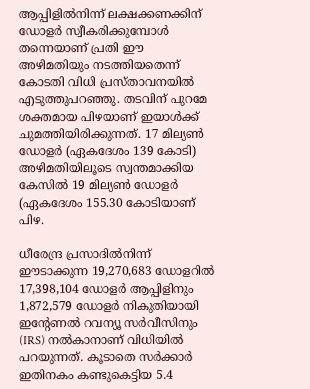ആപ്പിളിൽനിന്ന് ലക്ഷക്കണക്കിന് ഡോളർ സ്വീകരിക്കുമ്പോൾ തന്നെയാണ് പ്രതി ഈ അ‌ഴിമതിയും നടത്തിയതെന്ന് കോടതി വിധി പ്രസ്താവനയിൽ എടുത്തുപറഞ്ഞു. തടവിന് പുറമേ ശക്തമായ പിഴയാണ് ഇയാൾക്ക് ചുമത്തിയിരിക്കുന്നത്. 17 മില്യൺ ഡോളർ (ഏകദേശം 139 കോടി) അ‌ഴിമതിയിലൂടെ സ്വന്തമാക്കിയ കേസിൽ 19 മില്യൺ ഡോളർ (ഏകദേശം 155.30 കോടിയാണ് പിഴ.

ധീരേന്ദ്ര പ്രസാദിൽനിന്ന് ഈടാക്കുന്ന 19,270,683 ഡോളറിൽ 17,398,104 ഡോളർ ആപ്പിളിനും 1,872,579 ഡോളർ നികുതിയായി ഇന്റേണൽ റവന്യൂ സർവീസിനും (IRS) നൽകാനാണ് വിധിയിൽ പറയുന്നത്. കൂടാതെ സർക്കാർ ഇതിനകം കണ്ടുകെട്ടിയ 5.4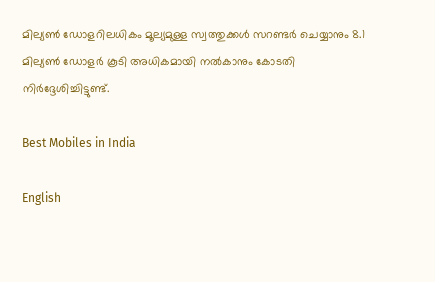മില്യൺ ഡോളറിലധികം മൂല്യമുള്ള സ്വത്തുക്കൾ സറണ്ടർ ചെയ്യാനും 8.1 മില്യൺ ഡോളർ കൂടി അ‌ധികമായി നൽകാനും കോടതി നിർദ്ദേശിച്ചിട്ടുണ്ട്.

Best Mobiles in India

English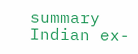summary
Indian ex-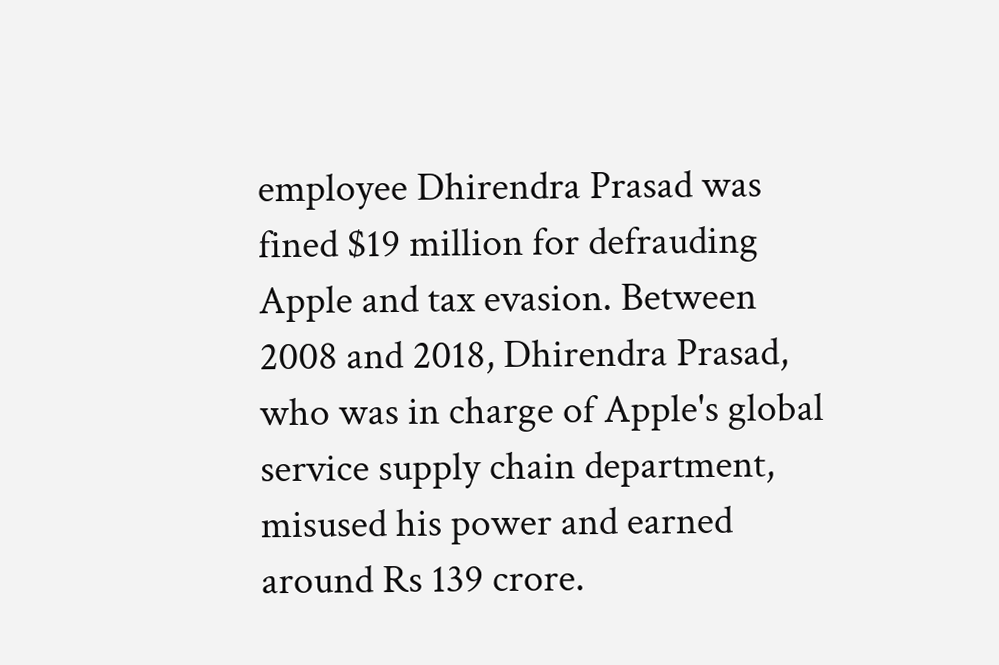employee Dhirendra Prasad was fined $19 million for defrauding Apple and tax evasion. Between 2008 and 2018, Dhirendra Prasad, who was in charge of Apple's global service supply chain department, misused his power and earned around Rs 139 crore.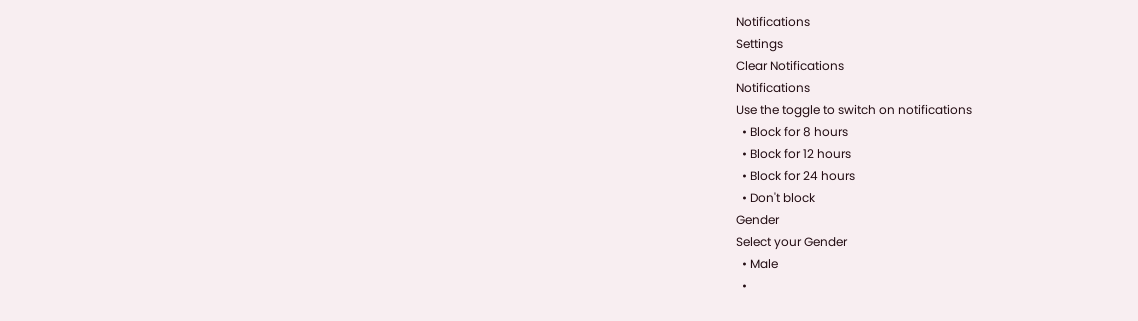Notifications
Settings
Clear Notifications
Notifications
Use the toggle to switch on notifications
  • Block for 8 hours
  • Block for 12 hours
  • Block for 24 hours
  • Don't block
Gender
Select your Gender
  • Male
  •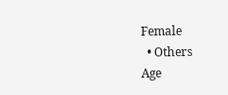Female
  • Others
Age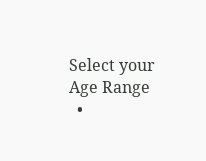Select your Age Range
  •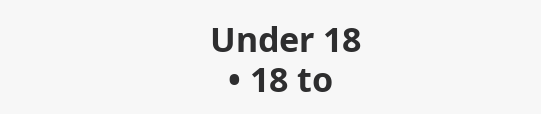Under 18
  • 18 to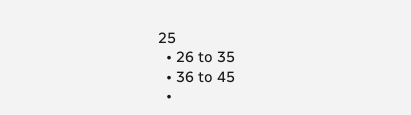25
  • 26 to 35
  • 36 to 45
  •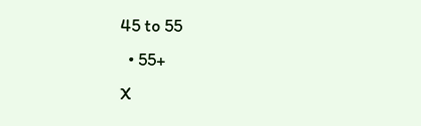45 to 55
  • 55+
X